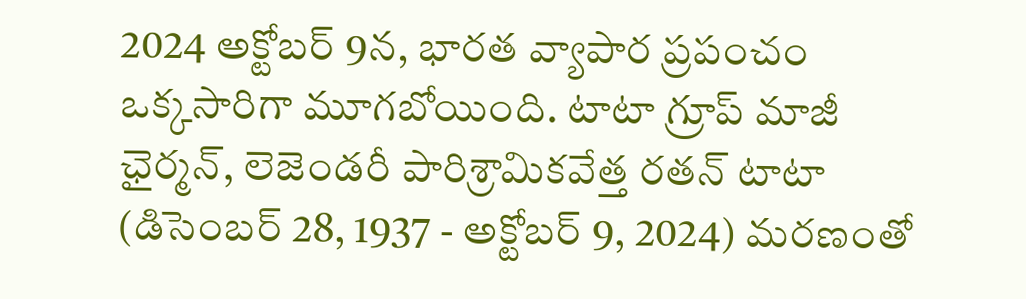2024 అక్టోబర్ 9న, భారత వ్యాపార ప్రపంచం ఒక్కసారిగా మూగబోయింది. టాటా గ్రూప్ మాజీ ఛైర్మన్, లెజెండరీ పారిశ్రామికవేత్త రతన్ టాటా (డిసెంబర్ 28, 1937 - అక్టోబర్ 9, 2024) మరణంతో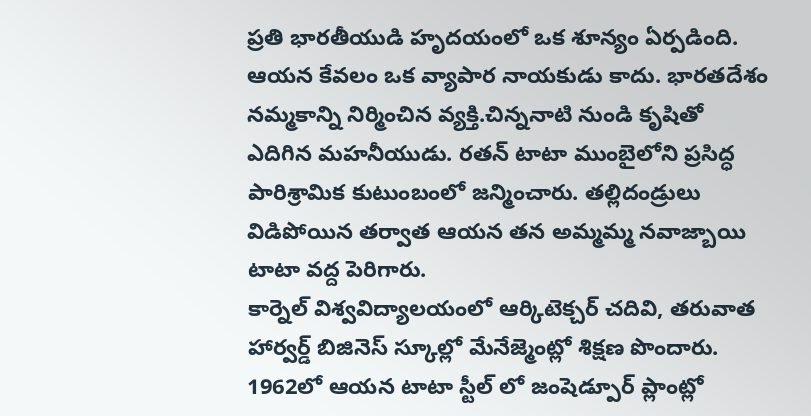ప్రతి భారతీయుడి హృదయంలో ఒక శూన్యం ఏర్పడింది. ఆయన కేవలం ఒక వ్యాపార నాయకుడు కాదు. భారతదేశం నమ్మకాన్ని నిర్మించిన వ్యక్తి.చిన్ననాటి నుండి కృషితో ఎదిగిన మహనీయుడు. రతన్ టాటా ముంబైలోని ప్రసిద్ధ పారిశ్రామిక కుటుంబంలో జన్మించారు. తల్లిదండ్రులు విడిపోయిన తర్వాత ఆయన తన అమ్మమ్మ నవాజ్బాయి టాటా వద్ద పెరిగారు.
కార్నెల్ విశ్వవిద్యాలయంలో ఆర్కిటెక్చర్ చదివి, తరువాత హార్వర్డ్ బిజినెస్ స్కూల్లో మేనేజ్మెంట్లో శిక్షణ పొందారు. 1962లో ఆయన టాటా స్టీల్ లో జంషెడ్పూర్ ప్లాంట్లో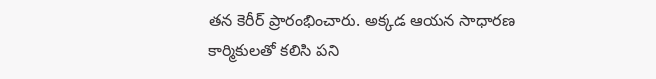తన కెరీర్ ప్రారంభించారు. అక్కడ ఆయన సాధారణ కార్మికులతో కలిసి పని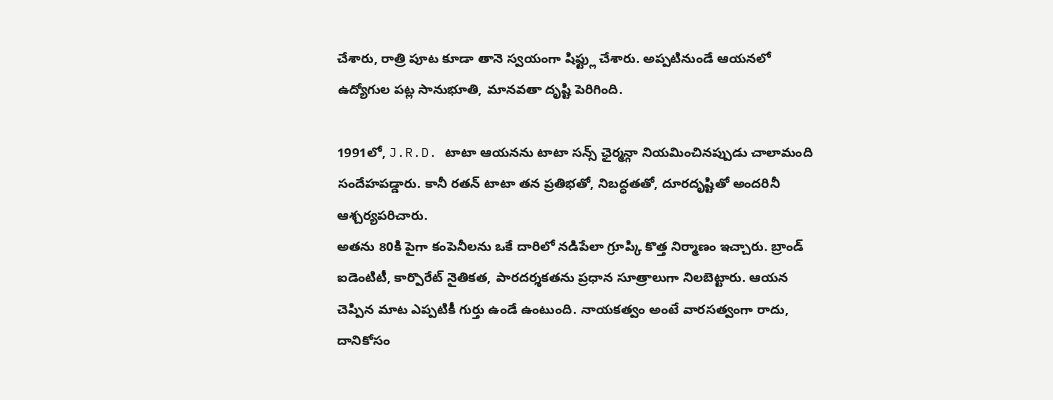చేశారు, రాత్రి పూట కూడా తానె స్వయంగా షిఫ్ట్లు చేశారు. అప్పటినుండే ఆయనలో ఉద్యోగుల పట్ల సానుభూతి, మానవతా దృష్టి పెరిగింది.

1991లో, J.R.D. టాటా ఆయనను టాటా సన్స్ ఛైర్మన్గా నియమించినప్పుడు చాలామంది సందేహపడ్డారు. కానీ రతన్ టాటా తన ప్రతిభతో, నిబద్ధతతో, దూరదృష్టితో అందరినీ ఆశ్చర్యపరిచారు.
అతను 80కి పైగా కంపెనీలను ఒకే దారిలో నడిపేలా గ్రూప్కి కొత్త నిర్మాణం ఇచ్చారు. బ్రాండ్ ఐడెంటిటీ, కార్పొరేట్ నైతికత, పారదర్శకతను ప్రధాన సూత్రాలుగా నిలబెట్టారు. ఆయన చెప్పిన మాట ఎప్పటికీ గుర్తు ఉండే ఉంటుంది. నాయకత్వం అంటే వారసత్వంగా రాదు, దానికోసం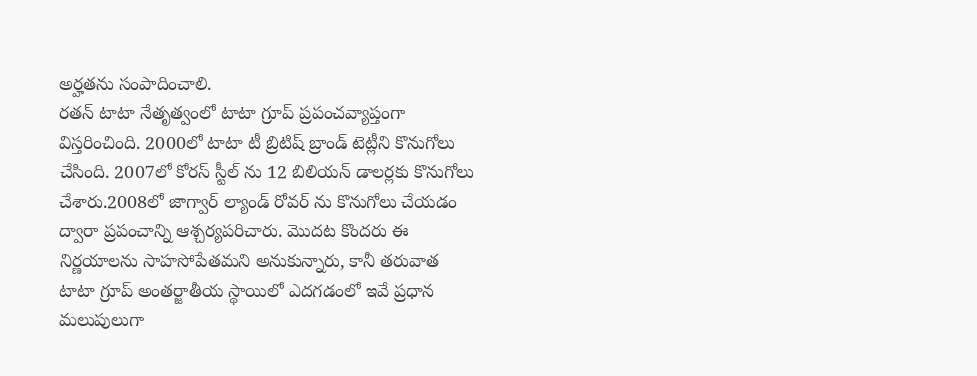అర్హతను సంపాదించాలి.
రతన్ టాటా నేతృత్వంలో టాటా గ్రూప్ ప్రపంచవ్యాప్తంగా విస్తరించింది. 2000లో టాటా టీ బ్రిటిష్ బ్రాండ్ టెట్లీని కొనుగోలు చేసింది. 2007లో కోరస్ స్టీల్ ను 12 బిలియన్ డాలర్లకు కొనుగోలు చేశారు.2008లో జాగ్వార్ ల్యాండ్ రోవర్ ను కొనుగోలు చేయడం ద్వారా ప్రపంచాన్ని ఆశ్చర్యపరిచారు. మొదట కొందరు ఈ నిర్ణయాలను సాహసోపేతమని అనుకున్నారు, కానీ తరువాత టాటా గ్రూప్ అంతర్జాతీయ స్థాయిలో ఎదగడంలో ఇవే ప్రధాన మలుపులుగా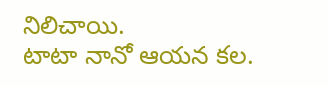నిలిచాయి.
టాటా నానో ఆయన కల.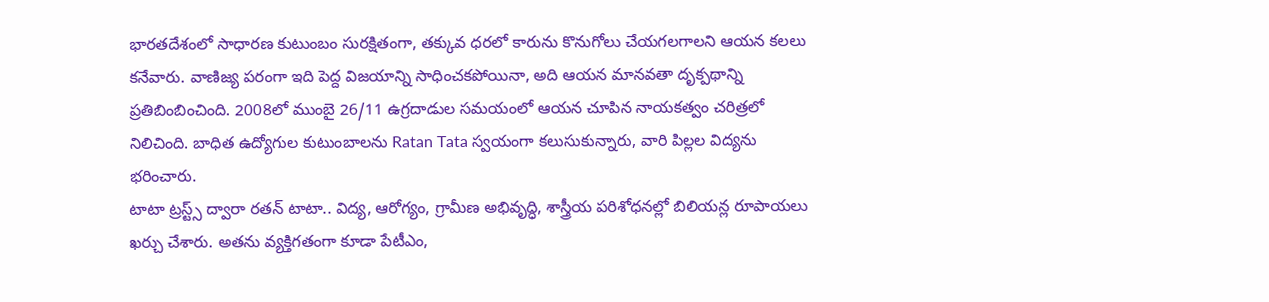భారతదేశంలో సాధారణ కుటుంబం సురక్షితంగా, తక్కువ ధరలో కారును కొనుగోలు చేయగలగాలని ఆయన కలలు కనేవారు. వాణిజ్య పరంగా ఇది పెద్ద విజయాన్ని సాధించకపోయినా, అది ఆయన మానవతా దృక్పథాన్ని ప్రతిబింబించింది. 2008లో ముంబై 26/11 ఉగ్రదాడుల సమయంలో ఆయన చూపిన నాయకత్వం చరిత్రలో నిలిచింది. బాధిత ఉద్యోగుల కుటుంబాలను Ratan Tata స్వయంగా కలుసుకున్నారు, వారి పిల్లల విద్యను భరించారు.
టాటా ట్రస్ట్స్ ద్వారా రతన్ టాటా.. విద్య, ఆరోగ్యం, గ్రామీణ అభివృద్ధి, శాస్త్రీయ పరిశోధనల్లో బిలియన్ల రూపాయలు ఖర్చు చేశారు. అతను వ్యక్తిగతంగా కూడా పేటీఎం,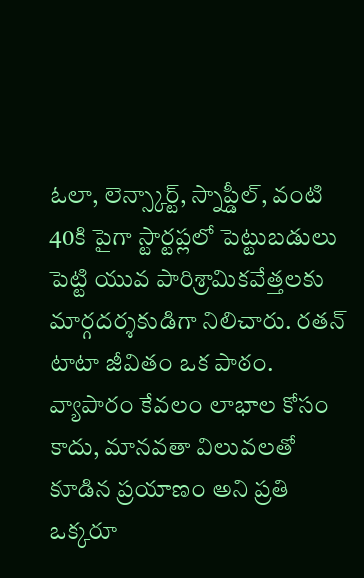ఓలా, లెన్స్కార్ట్, స్నాప్డీల్, వంటి 40కి పైగా స్టార్టప్లలో పెట్టుబడులు పెట్టి యువ పారిశ్రామికవేత్తలకు మార్గదర్శకుడిగా నిలిచారు. రతన్ టాటా జీవితం ఒక పాఠం. వ్యాపారం కేవలం లాభాల కోసం కాదు, మానవతా విలువలతో కూడిన ప్రయాణం అని ప్రతి ఒక్కరూ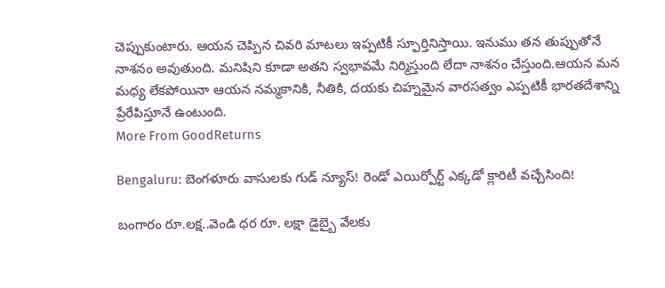చెప్పుకుంటారు. ఆయన చెప్పిన చివరి మాటలు ఇప్పటికీ స్ఫూర్తినిస్తాయి. ఇనుము తన తుప్పుతోనే నాశనం అవుతుంది. మనిషిని కూడా అతని స్వభావమే నిర్మిస్తుంది లేదా నాశనం చేస్తుంది.ఆయన మన మధ్య లేకపోయినా ఆయన నమ్మకానికి, నీతికి, దయకు చిహ్నమైన వారసత్వం ఎప్పటికీ భారతదేశాన్ని ప్రేరేపిస్తూనే ఉంటుంది.
More From GoodReturns

Bengaluru: బెంగళూరు వాసులకు గుడ్ న్యూస్! రెండో ఎయిర్పోర్ట్ ఎక్కడో క్లారిటీ వచ్చేసింది!

బంగారం రూ.లక్ష..వెండి ధర రూ. లక్షా డైబ్బై వేలకు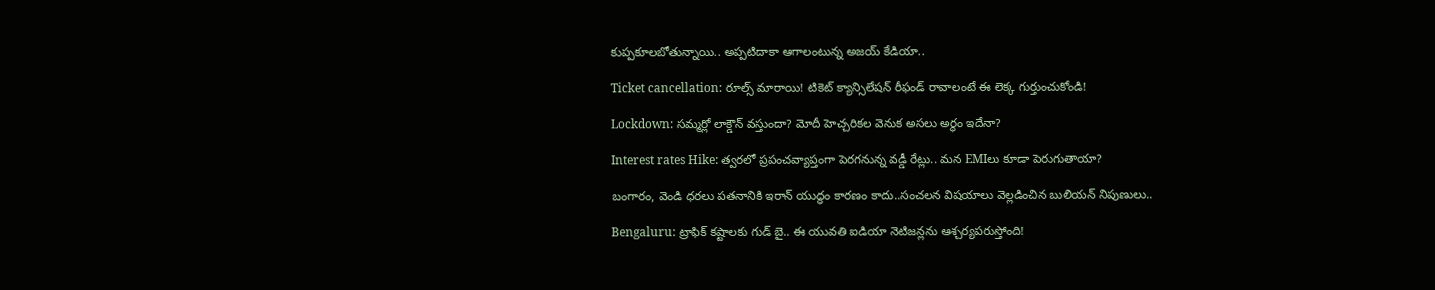కుప్పకూలబోతున్నాయి.. అప్పటిదాకా ఆగాలంటున్న అజయ్ కేడియా..

Ticket cancellation: రూల్స్ మారాయి! టికెట్ క్యాన్సిలేషన్ రీఫండ్ రావాలంటే ఈ లెక్క గుర్తుంచుకోండి!

Lockdown: సమ్మర్లో లాక్డౌన్ వస్తుందా? మోదీ హెచ్చరికల వెనుక అసలు అర్థం ఇదేనా?

Interest rates Hike: త్వరలో ప్రపంచవ్యాప్తంగా పెరగనున్న వడ్డీ రేట్లు.. మన EMIలు కూడా పెరుగుతాయా?

బంగారం, వెండి ధరలు పతనానికి ఇరాన్ యుద్ధం కారణం కాదు..సంచలన విషయాలు వెల్లడించిన బులియన్ నిపుణులు..

Bengaluru: ట్రాఫిక్ కష్టాలకు గుడ్ బై.. ఈ యువతి ఐడియా నెటిజన్లను ఆశ్చర్యపరుస్తోంది!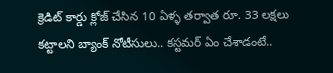క్రెడిట్ కార్డు క్లోజ్ చేసిన 10 ఏళ్ళ తర్వాత రూ. 33 లక్షలు కట్టాలని బ్యాంక్ నోటీసులు.. కస్టమర్ ఏం చేశాడంటే..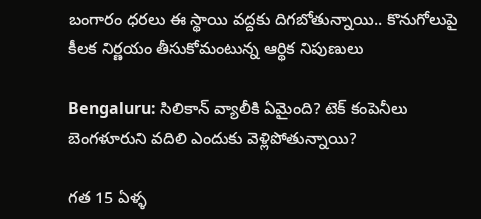బంగారం ధరలు ఈ స్థాయి వద్దకు దిగబోతున్నాయి.. కొనుగోలుపై కీలక నిర్ణయం తీసుకోమంటున్న ఆర్థిక నిపుణులు

Bengaluru: సిలికాన్ వ్యాలీకి ఏమైంది? టెక్ కంపెనీలు బెంగళూరుని వదిలి ఎందుకు వెళ్లిపోతున్నాయి?

గత 15 ఏళ్ళ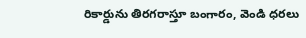రికార్డును తిరగరాస్తూ బంగారం, వెండి ధరలు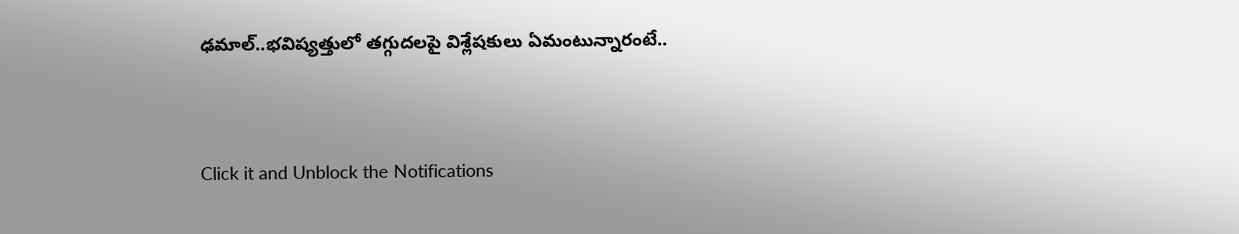ఢమాల్..భవిష్యత్తులో తగ్గుదలపై విశ్లేషకులు ఏమంటున్నారంటే..



Click it and Unblock the Notifications